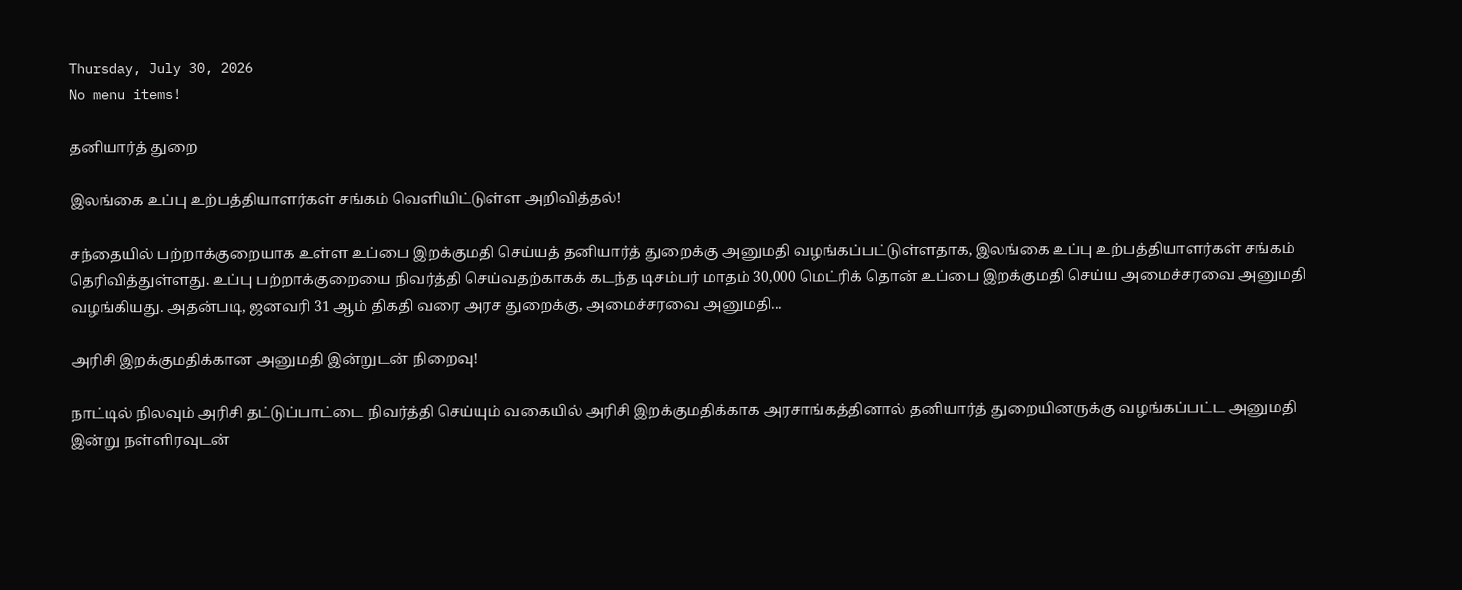Thursday, July 30, 2026
No menu items!

தனியார்த் துறை

இலங்கை உப்பு உற்பத்தியாளர்கள் சங்கம் வெளியிட்டுள்ள அறிவித்தல்!

சந்தையில் பற்றாக்குறையாக உள்ள உப்பை இறக்குமதி செய்யத் தனியார்த் துறைக்கு அனுமதி வழங்கப்பட்டுள்ளதாக, இலங்கை உப்பு உற்பத்தியாளர்கள் சங்கம் தெரிவித்துள்ளது. உப்பு பற்றாக்குறையை நிவர்த்தி செய்வதற்காகக் கடந்த டிசம்பர் மாதம் 30,000 மெட்ரிக் தொன் உப்பை இறக்குமதி செய்ய அமைச்சரவை அனுமதி வழங்கியது. அதன்படி, ஜனவரி 31 ஆம் திகதி வரை அரச துறைக்கு, அமைச்சரவை அனுமதி...

அரிசி இறக்குமதிக்கான அனுமதி இன்றுடன் நிறைவு!

நாட்டில் நிலவும் அரிசி தட்டுப்பாட்டை நிவர்த்தி செய்யும் வகையில் அரிசி இறக்குமதிக்காக அரசாங்கத்தினால் தனியார்த் துறையினருக்கு வழங்கப்பட்ட அனுமதி இன்று நள்ளிரவுடன்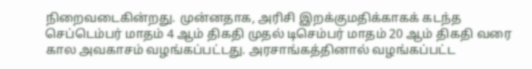நிறைவடைகின்றது. முன்னதாக, அரிசி இறக்குமதிக்காகக் கடந்த செப்டெம்பர் மாதம் 4 ஆம் திகதி முதல் டிசெம்பர் மாதம் 20 ஆம் திகதி வரை கால அவகாசம் வழங்கப்பட்டது. அரசாங்கத்தினால் வழங்கப்பட்ட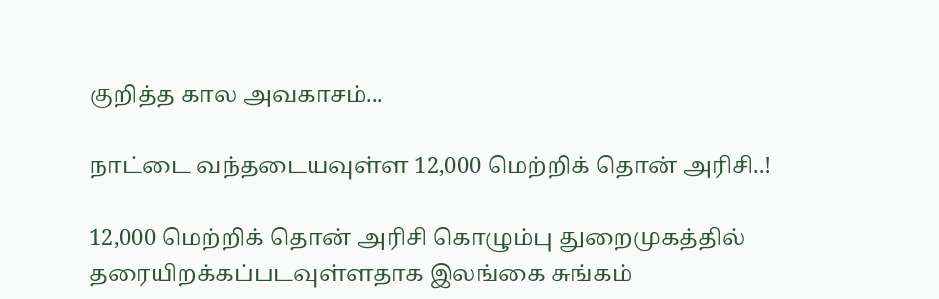குறித்த கால அவகாசம்...

நாட்டை வந்தடையவுள்ள 12,000 மெற்றிக் தொன் அரிசி..!

12,000 மெற்றிக் தொன் அரிசி கொழும்பு துறைமுகத்தில் தரையிறக்கப்படவுள்ளதாக இலங்கை சுங்கம்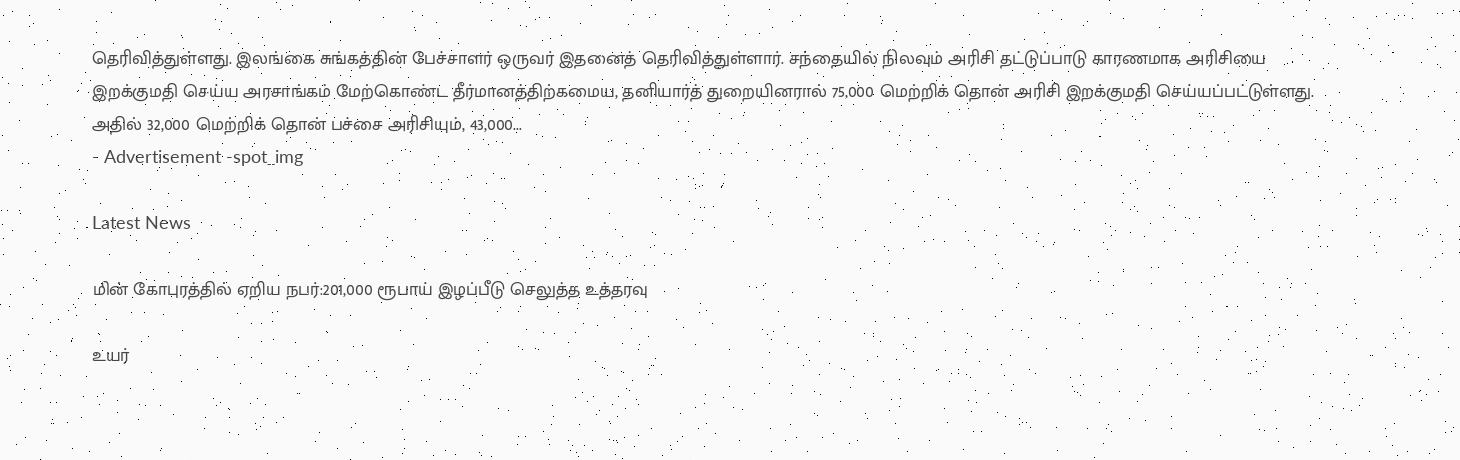தெரிவித்துள்ளது. இலங்கை சுங்கத்தின் பேச்சாளர் ஒருவர் இதனைத் தெரிவித்துள்ளார். சந்தையில் நிலவும் அரிசி தட்டுப்பாடு காரணமாக அரிசியை இறக்குமதி செய்ய அரசாங்கம் மேற்கொண்ட தீர்மானத்திற்கமைய, தனியார்த் துறையினரால் 75,000 மெற்றிக் தொன் அரிசி இறக்குமதி செய்யப்பட்டுள்ளது. அதில் 32,000 மெற்றிக் தொன் பச்சை அரிசியும், 43,000...
- Advertisement -spot_img

Latest News

மின் கோபுரத்தில் ஏறிய நபர்:201,000 ரூபாய் இழப்பீடு செலுத்த உத்தரவு

உயர்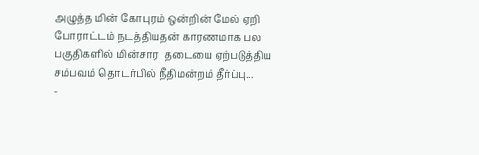அழுத்த மின் கோபுரம் ஒன்றின் மேல் ஏறி போராட்டம் நடத்தியதன் காரணமாக பல பகுதிகளில் மின்சார  தடையை ஏற்படுத்திய சம்பவம் தொடர்பில் நீதிமன்றம் தீர்ப்பு...
-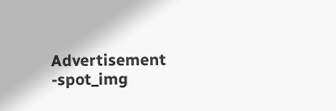Advertisement -spot_img